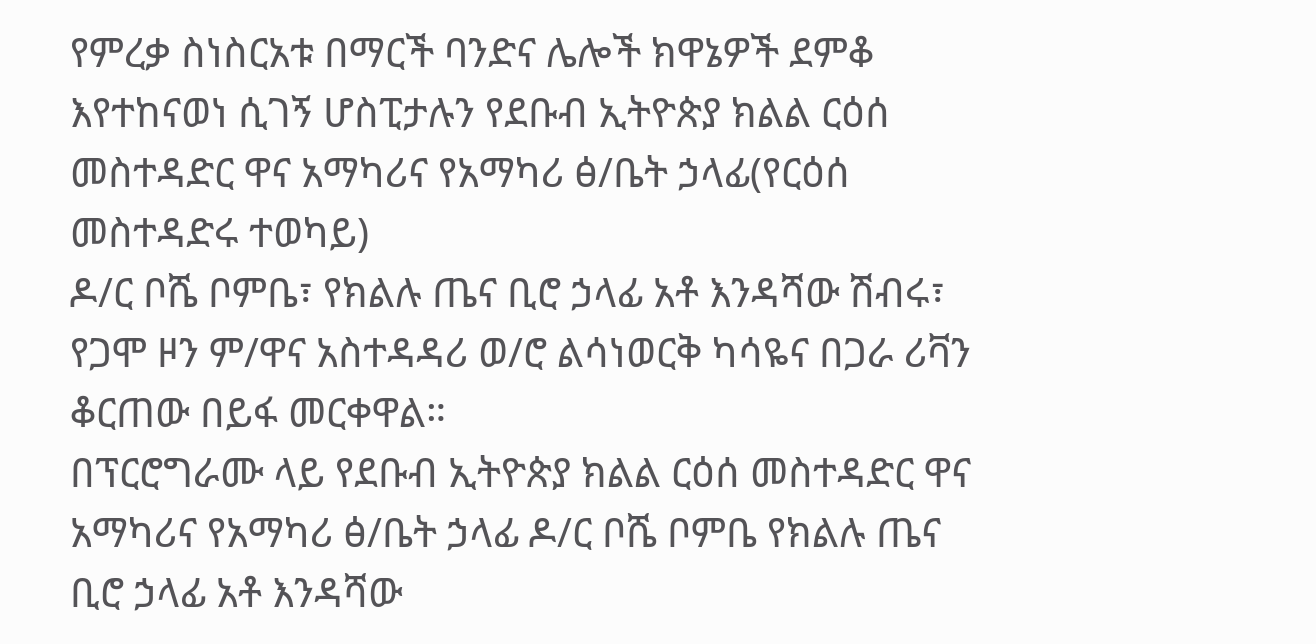የምረቃ ስነስርአቱ በማርች ባንድና ሌሎች ክዋኔዎች ደምቆ እየተከናወነ ሲገኝ ሆስፒታሉን የደቡብ ኢትዮጵያ ክልል ርዕሰ መስተዳድር ዋና አማካሪና የአማካሪ ፅ/ቤት ኃላፊ(የርዕሰ መስተዳድሩ ተወካይ)
ዶ/ር ቦሼ ቦምቤ፣ የክልሉ ጤና ቢሮ ኃላፊ አቶ እንዳሻው ሽብሩ፣ የጋሞ ዞን ም/ዋና አስተዳዳሪ ወ/ሮ ልሳነወርቅ ካሳዬና በጋራ ሪቫን ቆርጠው በይፋ መርቀዋል።
በፕርሮግራሙ ላይ የደቡብ ኢትዮጵያ ክልል ርዕሰ መስተዳድር ዋና አማካሪና የአማካሪ ፅ/ቤት ኃላፊ ዶ/ር ቦሼ ቦምቤ የክልሉ ጤና ቢሮ ኃላፊ አቶ እንዳሻው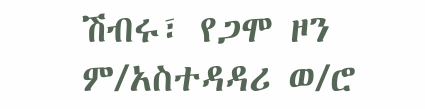ሽብሩ፣ የጋሞ ዞን ም/አስተዳዳሪ ወ/ሮ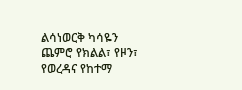ልሳነወርቅ ካሳዬን ጨምሮ የክልል፣ የዞን፣ የወረዳና የከተማ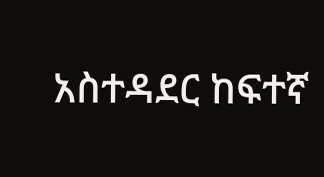አስተዳደር ከፍተኛ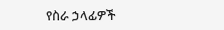የስራ ኃላፊዎች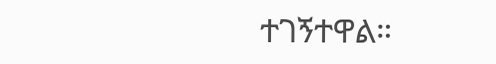ተገኝተዋል።